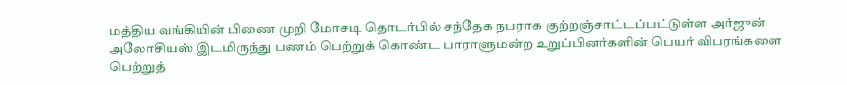மத்திய வங்கியின் பிணை முறி மோசடி தொடர்பில் சந்தேக நபராக குற்றஞ்சாட்டப்பட்டுள்ள அர்ஜுன் அலோசியஸ் இடமிருந்து பணம் பெற்றுக் கொண்ட பாராளுமன்ற உறுப்பினர்களின் பெயர் விபரங்களை பெற்றுத்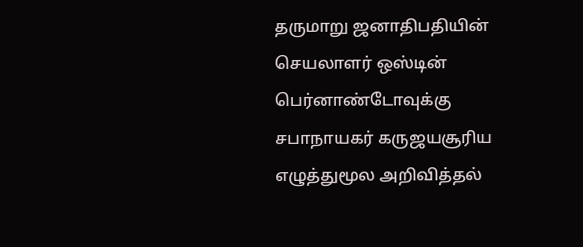தருமாறு ஜனாதிபதியின் செயலாளர் ஒஸ்டின் பெர்னாண்டோவுக்கு சபாநாயகர் கருஜயசூரிய எழுத்துமூல அறிவித்தல்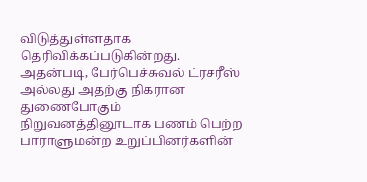விடுத்துள்ளதாக தெரிவிக்கப்படுகின்றது.
அதன்படி, பேர்பெச்சுவல் ட்ரசரீஸ் அல்லது அதற்கு நிகரான துணைபோகும் நிறுவனத்தினூடாக பணம் பெற்ற பாராளுமன்ற உறுப்பினர்களின்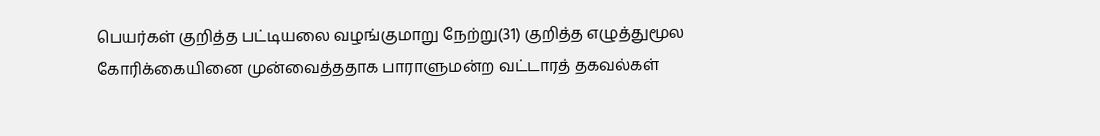பெயர்கள் குறித்த பட்டியலை வழங்குமாறு நேற்று(31) குறித்த எழுத்துமூல கோரிக்கையினை முன்வைத்ததாக பாராளுமன்ற வட்டாரத் தகவல்கள்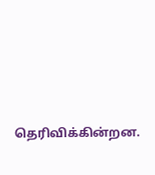தெரிவிக்கின்றன.